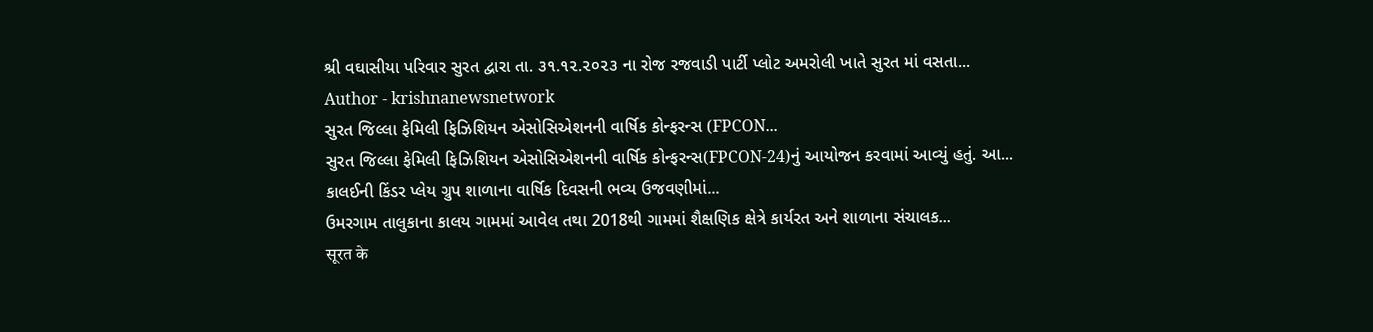શ્રી વઘાસીયા પરિવાર સુરત દ્વારા તા. ૩૧.૧૨.૨૦૨૩ ના રોજ રજવાડી પાર્ટી પ્લોટ અમરોલી ખાતે સુરત માં વસતા...
Author - krishnanewsnetwork
સુરત જિલ્લા ફેમિલી ફિઝિશિયન એસોસિએશનની વાર્ષિક કોન્ફરન્સ (FPCON...
સુરત જિલ્લા ફેમિલી ફિઝિશિયન એસોસિએશનની વાર્ષિક કોન્ફરન્સ(FPCON-24)નું આયોજન કરવામાં આવ્યું હતું. આ...
કાલઈની કિંડર પ્લેય ગ્રુપ શાળાના વાર્ષિક દિવસની ભવ્ય ઉજવણીમાં...
ઉમરગામ તાલુકાના કાલય ગામમાં આવેલ તથા 2018થી ગામમાં શૈક્ષણિક ક્ષેત્રે કાર્યરત અને શાળાના સંચાલક...
सूरत के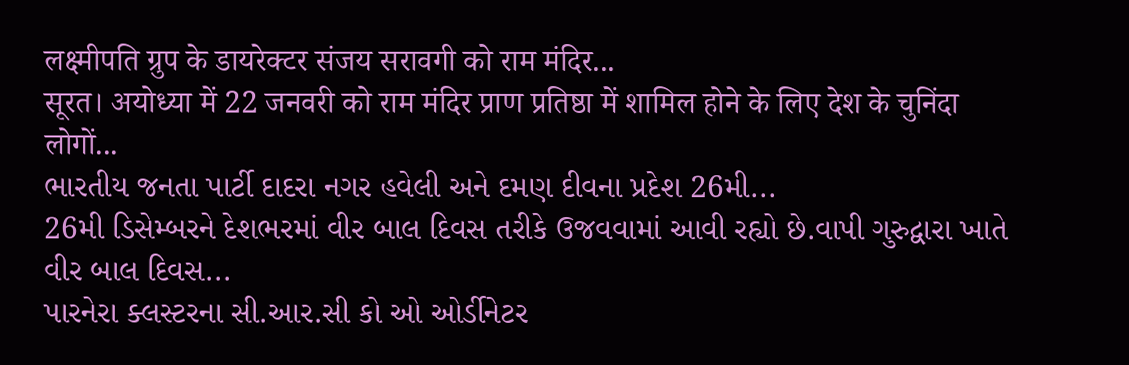लक्ष्मीपति ग्रुप के डायरेक्टर संजय सरावगी को राम मंदिर...
सूरत। अयोध्या में 22 जनवरी को राम मंदिर प्राण प्रतिष्ठा में शामिल होने के लिए देश के चुनिंदा लोगों...
ભારતીય જનતા પાર્ટી દાદરા નગર હવેલી અને દમણ દીવના પ્રદેશ 26મી...
26મી ડિસેમ્બરને દેશભરમાં વીર બાલ દિવસ તરીકે ઉજવવામાં આવી રહ્યો છે.વાપી ગુરુદ્વારા ખાતે વીર બાલ દિવસ...
પારનેરા ક્લસ્ટરના સી.આર.સી કો ઓ ઓર્ડીનેટર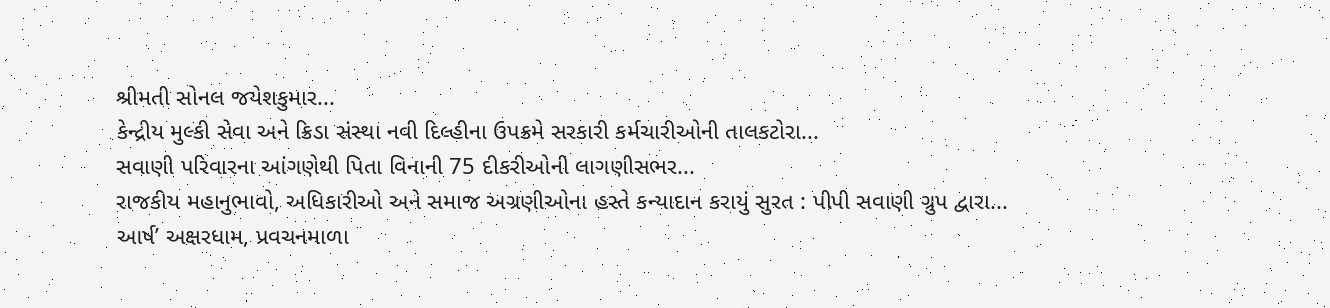શ્રીમતી સોનલ જયેશકુમાર...
કેન્દ્રીય મુલ્કી સેવા અને ક્રિડા સંસ્થા નવી દિલ્હીના ઉપક્રમે સરકારી કર્મચારીઓની તાલકટોરા...
સવાણી પરિવારના આંગણેથી પિતા વિનાની 75 દીકરીઓની લાગણીસભર...
રાજકીય મહાનુભાવો, અધિકારીઓ અને સમાજ અગ્રણીઓના હસ્તે કન્યાદાન કરાયું સુરત : પીપી સવાણી ગ્રુપ દ્વારા...
આર્ષ’ અક્ષરધામ, પ્રવચનમાળા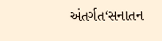અંતર્ગત‘સનાતન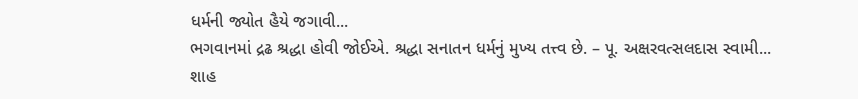ધર્મની જ્યોત હૈયે જગાવી...
ભગવાનમાં દ્રઢ શ્રદ્ધા હોવી જોઈએ. શ્રદ્ધા સનાતન ધર્મનું મુખ્ય તત્ત્વ છે. – પૂ. અક્ષરવત્સલદાસ સ્વામી...
શાહ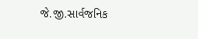જે.જી.સાર્વજનિક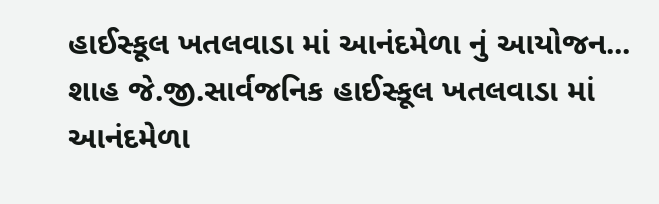હાઈસ્કૂલ ખતલવાડા માં આનંદમેળા નું આયોજન...
શાહ જે.જી.સાર્વજનિક હાઈસ્કૂલ ખતલવાડા માં આનંદમેળા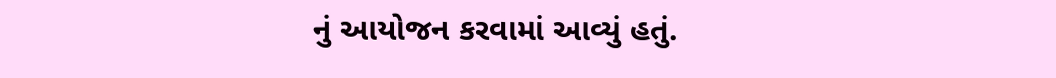નું આયોજન કરવામાં આવ્યું હતું.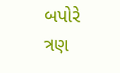બપોરે ત્રણ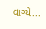વાગ્યે...